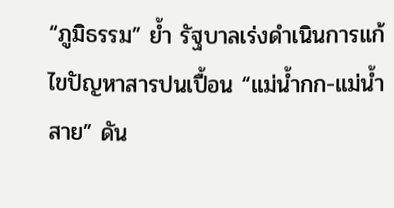“ภูมิธรรม” ย้ำ รัฐบาลเร่งดำเนินการแก้ไขปัญหาสารปนเปื้อน “แม่น้ำกก-แม่น้ำสาย” ดัน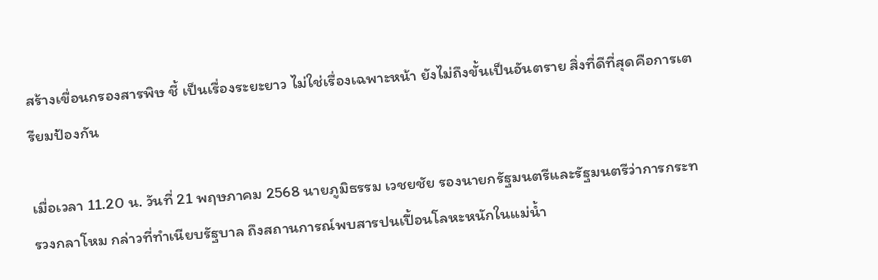สร้างเขื่อนกรองสารพิษ ชี้ เป็นเรื่องระยะยาว ไม่ใช่เรื่องเฉพาะหน้า ยังไม่ถึงขั้นเป็นอันตราย สิ่งที่ดีที่สุดคือการเตรียมป้องกัน

เมื่อเวลา 11.20 น. วันที่ 21 พฤษภาคม 2568 นายภูมิธรรม เวชยชัย รองนายกรัฐมนตรีและรัฐมนตรีว่าการกระทรวงกลาโหม กล่าวที่ทำเนียบรัฐบาล ถึงสถานการณ์พบสารปนเปื้อนโลหะหนักในแม่น้ำ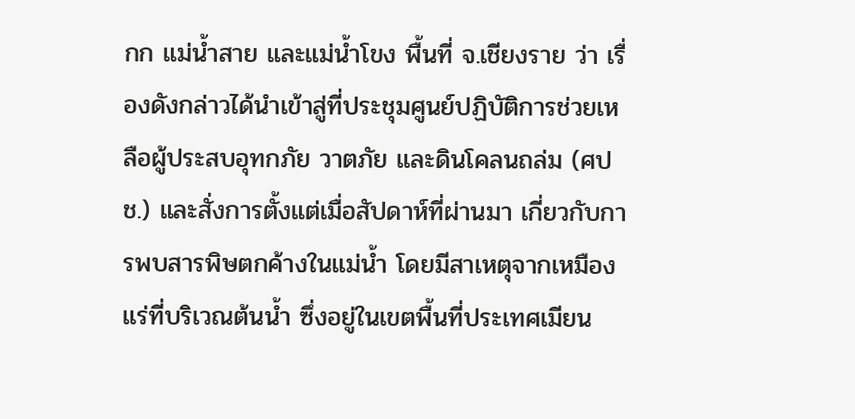กก แม่น้ำสาย และแม่น้ำโขง พื้นที่ จ.เชียงราย ว่า เรื่องดังกล่าวได้นำเข้าสู่ที่ประชุมศูนย์ปฏิบัติการช่วยเหลือผู้ประสบอุทกภัย วาตภัย และดินโคลนถล่ม (ศปช.) และสั่งการตั้งแต่เมื่อสัปดาห์ที่ผ่านมา เกี่ยวกับการพบสารพิษตกค้างในแม่น้ำ โดยมีสาเหตุจากเหมืองแร่ที่บริเวณต้นน้ำ ซึ่งอยู่ในเขตพื้นที่ประเทศเมียน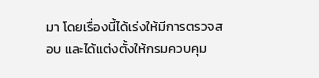มา โดยเรื่องนี้ได้เร่งให้มีการตรวจสอบ และได้แต่งตั้งให้กรมควบคุม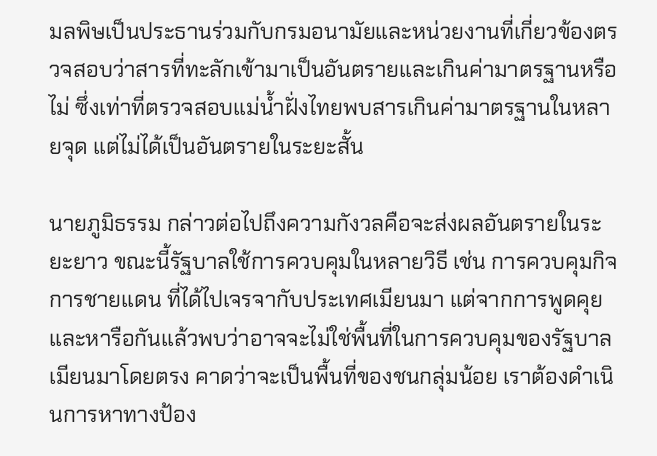มลพิษเป็นประธานร่วมกับกรมอนามัยและหน่วยงานที่เกี่ยวข้องตรวจสอบว่าสารที่ทะลักเข้ามาเป็นอันตรายและเกินค่ามาตรฐานหรือไม่ ซึ่งเท่าที่ตรวจสอบแม่น้ำฝั่งไทยพบสารเกินค่ามาตรฐานในหลายจุด แต่ไม่ได้เป็นอันตรายในระยะสั้น

นายภูมิธรรม กล่าวต่อไปถึงความกังวลคือจะส่งผลอันตรายในระยะยาว ขณะนี้รัฐบาลใช้การควบคุมในหลายวิธี เช่น การควบคุมกิจการชายแดน ที่ได้ไปเจรจากับประเทศเมียนมา แต่จากการพูดคุยและหารือกันแล้วพบว่าอาจจะไม่ใช่พื้นที่ในการควบคุมของรัฐบาลเมียนมาโดยตรง คาดว่าจะเป็นพื้นที่ของชนกลุ่มน้อย เราต้องดำเนินการหาทางป้อง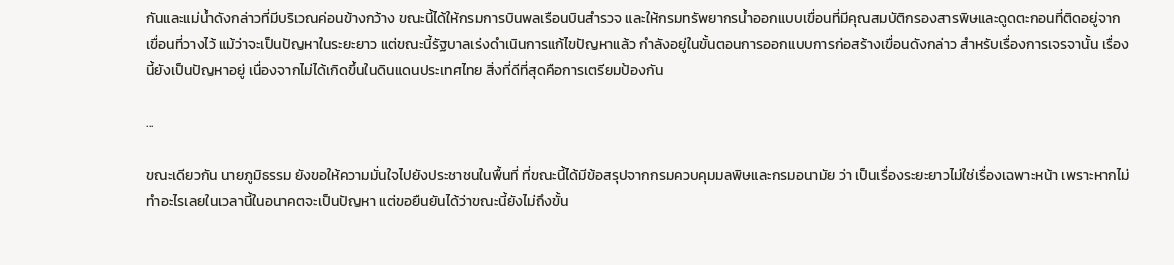กันและแม่น้ำดังกล่าวที่มีบริเวณค่อนข้างกว้าง ขณะนี้ได้ให้กรมการบินพลเรือนบินสำรวจ และให้กรมทรัพยากรน้ำออกแบบเขื่อนที่มีคุณสมบัติกรองสารพิษและดูดตะกอนที่ติดอยู่จากเขื่อนที่วางไว้ แม้ว่าจะเป็นปัญหาในระยะยาว แต่ขณะนี้รัฐบาลเร่งดำเนินการแก้ไขปัญหาแล้ว กำลังอยู่ในขั้นตอนการออกแบบการก่อสร้างเขื่อนดังกล่าว สำหรับเรื่องการเจรจานั้น เรื่องนี้ยังเป็นปัญหาอยู่ เนื่องจากไม่ได้เกิดขึ้นในดินแดนประเทศไทย สิ่งที่ดีที่สุดคือการเตรียมป้องกัน

...

ขณะเดียวกัน นายภูมิธรรม ยังขอให้ความมั่นใจไปยังประชาชนในพื้นที่ ที่ขณะนี้ได้มีข้อสรุปจากกรมควบคุมมลพิษและกรมอนามัย ว่า เป็นเรื่องระยะยาวไม่ใช่เรื่องเฉพาะหน้า เพราะหากไม่ทำอะไรเลยในเวลานี้ในอนาคตจะเป็นปัญหา แต่ขอยืนยันได้ว่าขณะนี้ยังไม่ถึงขั้น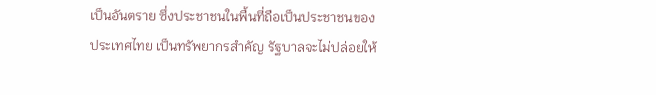เป็นอันตราย ซึ่งประชาชนในพื้นที่ถือเป็นประชาชนของประเทศไทย เป็นทรัพยากรสำคัญ รัฐบาลจะไม่ปล่อยให้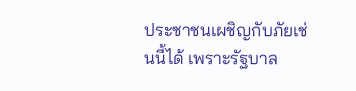ประชาชนเผชิญกับภัยเช่นนี้ได้ เพราะรัฐบาล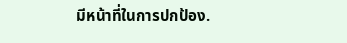มีหน้าที่ในการปกป้อง.